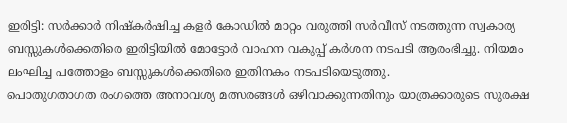ഇരിട്ടി: സർക്കാർ നിഷ്കർഷിച്ച കളർ കോഡിൽ മാറ്റം വരുത്തി സർവീസ് നടത്തുന്ന സ്വകാര്യ ബസ്സുകൾക്കെതിരെ ഇരിട്ടിയിൽ മോട്ടോർ വാഹന വകുപ്പ് കർശന നടപടി ആരംഭിച്ചു. നിയമം ലംഘിച്ച പത്തോളം ബസ്സുകൾക്കെതിരെ ഇതിനകം നടപടിയെടുത്തു.
പൊതുഗതാഗത രംഗത്തെ അനാവശ്യ മത്സരങ്ങൾ ഒഴിവാക്കുന്നതിനും യാത്രക്കാരുടെ സുരക്ഷ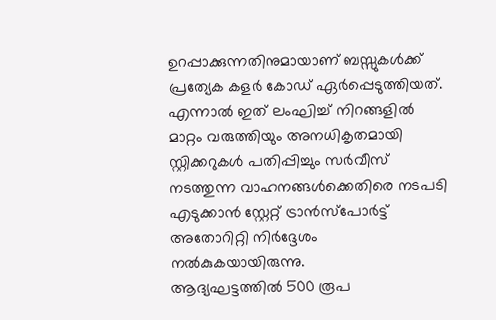ഉറപ്പാക്കുന്നതിനുമായാണ് ബസ്സുകൾക്ക് പ്രത്യേക കളർ കോഡ് ഏർപ്പെടുത്തിയത്. എന്നാൽ ഇത് ലംഘിച്ച് നിറങ്ങളിൽ മാറ്റം വരുത്തിയും അനധികൃതമായി സ്റ്റിക്കറുകൾ പതിപ്പിച്ചും സർവീസ് നടത്തുന്ന വാഹനങ്ങൾക്കെതിരെ നടപടി എടുക്കാൻ സ്റ്റേറ്റ് ട്രാൻസ്പോർട്ട് അതോറിറ്റി നിർദ്ദേശം നൽകുകയായിരുന്നു.
ആദ്യഘട്ടത്തിൽ 500 രൂപ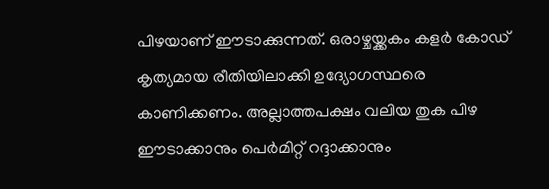പിഴയാണ് ഈടാക്കുന്നത്. ഒരാഴ്ചയ്ക്കകം കളർ കോഡ് കൃത്യമായ രീതിയിലാക്കി ഉദ്യോഗസ്ഥരെ കാണിക്കണം. അല്ലാത്തപക്ഷം വലിയ തുക പിഴ ഈടാക്കാനും പെർമിറ്റ് റദ്ദാക്കാനും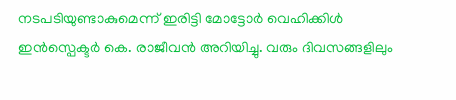നടപടിയുണ്ടാകുമെന്ന് ഇരിട്ടി മോട്ടോർ വെഹിക്കിൾ ഇൻസ്പെക്ടർ കെ. രാജീവൻ അറിയിച്ചു. വരും ദിവസങ്ങളിലും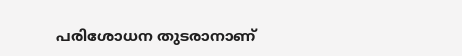പരിശോധന തുടരാനാണ്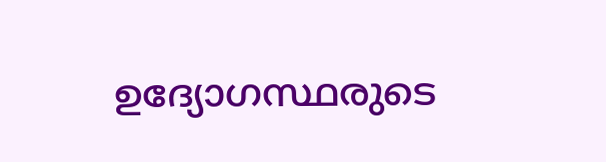ഉദ്യോഗസ്ഥരുടെ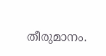തീരുമാനം.